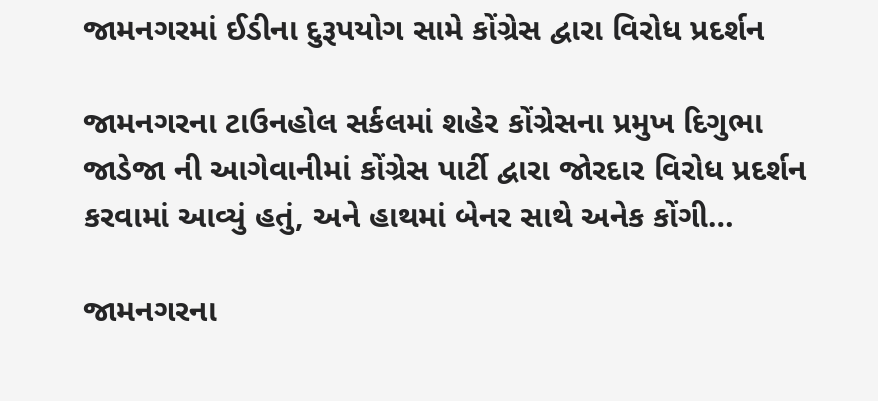જામનગરમાં ઈડીના દુરૂપયોગ સામે કોંગ્રેસ દ્વારા વિરોધ પ્રદર્શન

જામનગરના ટાઉનહોલ સર્કલમાં શહેર કોંગ્રેસના પ્રમુખ દિગુભા જાડેજા ની આગેવાનીમાં કોંગ્રેસ પાર્ટી દ્વારા જોરદાર વિરોધ પ્રદર્શન કરવામાં આવ્યું હતું, અને હાથમાં બેનર સાથે અનેક કોંગી…

જામનગરના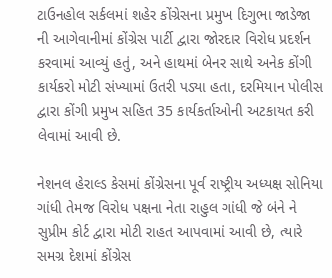ટાઉનહોલ સર્કલમાં શહેર કોંગ્રેસના પ્રમુખ દિગુભા જાડેજા ની આગેવાનીમાં કોંગ્રેસ પાર્ટી દ્વારા જોરદાર વિરોધ પ્રદર્શન કરવામાં આવ્યું હતું, અને હાથમાં બેનર સાથે અનેક કોંગી કાર્યકરો મોટી સંખ્યામાં ઉતરી પડ્યા હતા, દરમિયાન પોલીસ દ્વારા કોંગી પ્રમુખ સહિત 35 કાર્યકર્તાઓની અટકાયત કરી લેવામાં આવી છે.

નેશનલ હેરાલ્ડ કેસમાં કોંગ્રેસના પૂર્વ રાષ્ટ્રીય અધ્યક્ષ સોનિયા ગાંધી તેમજ વિરોધ પક્ષના નેતા રાહુલ ગાંધી જે બંને ને સુપ્રીમ કોર્ટ દ્વારા મોટી રાહત આપવામાં આવી છે, ત્યારે સમગ્ર દેશમાં કોંગ્રેસ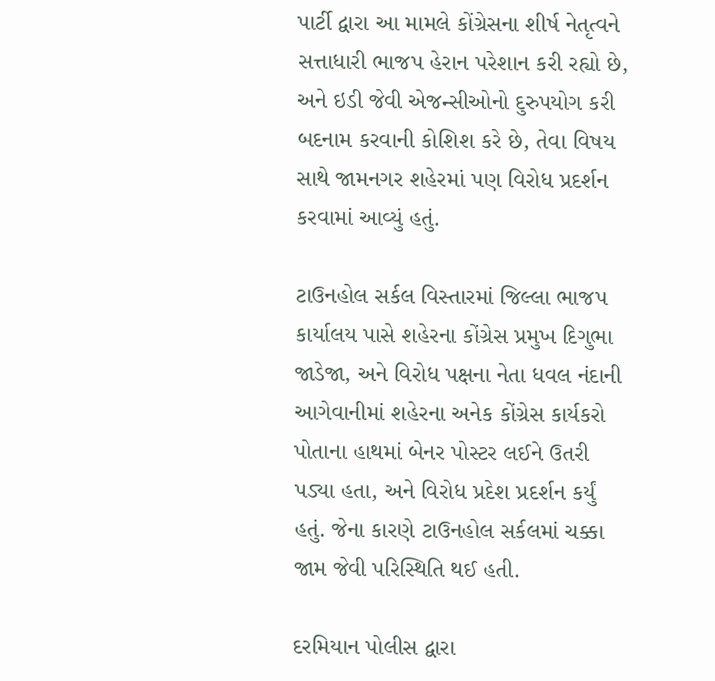પાર્ટી દ્વારા આ મામલે કોંગ્રેસના શીર્ષ નેતૃત્વને સત્તાધારી ભાજપ હેરાન પરેશાન કરી રહ્યો છે, અને ઇડી જેવી એજન્સીઓનો દુરુપયોગ કરી બદનામ કરવાની કોશિશ કરે છે, તેવા વિષય સાથે જામનગર શહેરમાં પણ વિરોધ પ્રદર્શન કરવામાં આવ્યું હતું.

ટાઉનહોલ સર્કલ વિસ્તારમાં જિલ્લા ભાજપ કાર્યાલય પાસે શહેરના કોંગ્રેસ પ્રમુખ દિગુભા જાડેજા, અને વિરોધ પક્ષના નેતા ધવલ નંદાની આગેવાનીમાં શહેરના અનેક કોંગ્રેસ કાર્યકરો પોતાના હાથમાં બેનર પોસ્ટર લઈને ઉતરી પડ્યા હતા, અને વિરોધ પ્રદેશ પ્રદર્શન કર્યું હતું. જેના કારણે ટાઉનહોલ સર્કલમાં ચક્કા જામ જેવી પરિસ્થિતિ થઈ હતી.

દરમિયાન પોલીસ દ્વારા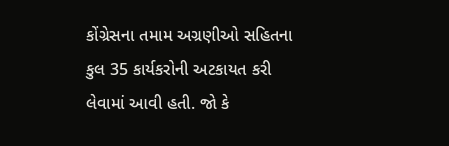કોંગ્રેસના તમામ અગ્રણીઓ સહિતના કુલ 35 કાર્યકરોની અટકાયત કરી લેવામાં આવી હતી. જો કે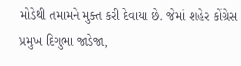મોડેથી તમામને મુક્ત કરી દેવાયા છે. જેમાં શહેર કોંગ્રેસ પ્રમુખ દિગુભા જાડેજા,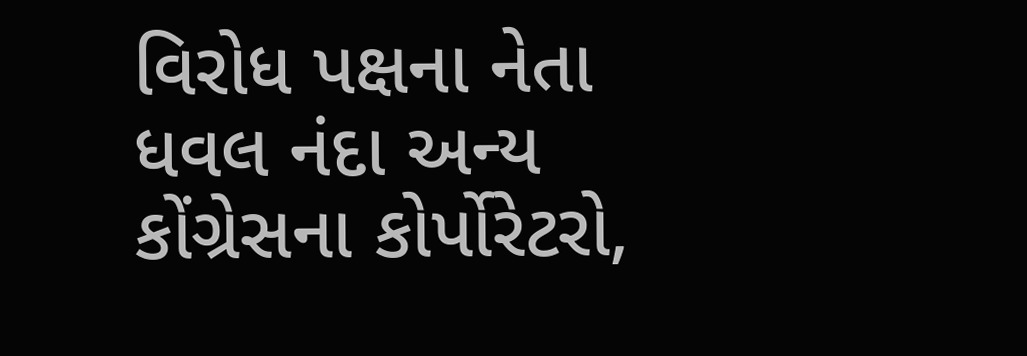વિરોધ પક્ષના નેતા ધવલ નંદા અન્ય કોંગ્રેસના કોર્પોરેટરો,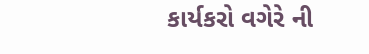કાર્યકરો વગેરે ની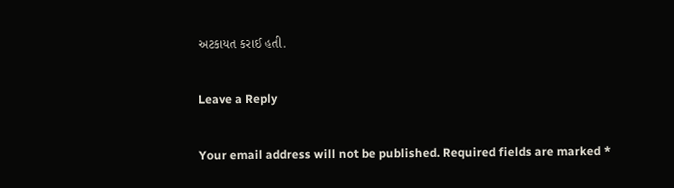અટકાયત કરાઈ હતી.

Leave a Reply

Your email address will not be published. Required fields are marked *